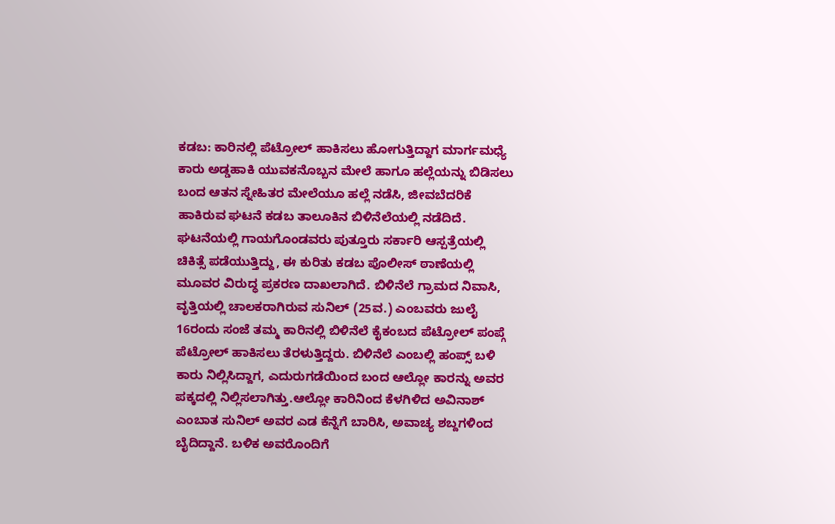ಕಡಬ: ಕಾರಿನಲ್ಲಿ ಪೆಟ್ರೋಲ್ ಹಾಕಿಸಲು ಹೋಗುತ್ತಿದ್ದಾಗ ಮಾರ್ಗಮಧ್ಯೆ ಕಾರು ಅಡ್ಡಹಾಕಿ ಯುವಕನೊಬ್ಬನ ಮೇಲೆ ಹಾಗೂ ಹಲ್ಲೆಯನ್ನು ಬಿಡಿಸಲು ಬಂದ ಆತನ ಸ್ನೇಹಿತರ ಮೇಲೆಯೂ ಹಲ್ಲೆ ನಡೆಸಿ, ಜೀವಬೆದರಿಕೆ ಹಾಕಿರುವ ಘಟನೆ ಕಡಬ ತಾಲೂಕಿನ ಬಿಳಿನೆಲೆಯಲ್ಲಿ ನಡೆದಿದೆ.
ಘಟನೆಯಲ್ಲಿ ಗಾಯಗೊಂಡವರು ಪುತ್ತೂರು ಸರ್ಕಾರಿ ಆಸ್ಪತ್ರೆಯಲ್ಲಿ ಚಿಕಿತ್ಸೆ ಪಡೆಯುತ್ತಿದ್ದು, ಈ ಕುರಿತು ಕಡಬ ಪೊಲೀಸ್ ಠಾಣೆಯಲ್ಲಿ ಮೂವರ ವಿರುದ್ಧ ಪ್ರಕರಣ ದಾಖಲಾಗಿದೆ. ಬಿಳಿನೆಲೆ ಗ್ರಾಮದ ನಿವಾಸಿ, ವೃತ್ತಿಯಲ್ಲಿ ಚಾಲಕರಾಗಿರುವ ಸುನಿಲ್ (25ವ.) ಎಂಬವರು ಜುಲೈ 16ರಂದು ಸಂಜೆ ತಮ್ಮ ಕಾರಿನಲ್ಲಿ ಬಿಳಿನೆಲೆ ಕೈಕಂಬದ ಪೆಟ್ರೋಲ್ ಪಂಪ್ಗೆ ಪೆಟ್ರೋಲ್ ಹಾಕಿಸಲು ತೆರಳುತ್ತಿದ್ದರು. ಬಿಳಿನೆಲೆ ಎಂಬಲ್ಲಿ ಹಂಪ್ಸ್ ಬಳಿ ಕಾರು ನಿಲ್ಲಿಸಿದ್ದಾಗ, ಎದುರುಗಡೆಯಿಂದ ಬಂದ ಆಲ್ಲೋ ಕಾರನ್ನು ಅವರ ಪಕ್ಕದಲ್ಲಿ ನಿಲ್ಲಿಸಲಾಗಿತ್ತು.ಆಲ್ಲೋ ಕಾರಿನಿಂದ ಕೆಳಗಿಳಿದ ಅವಿನಾಶ್ ಎಂಬಾತ ಸುನಿಲ್ ಅವರ ಎಡ ಕೆನ್ನೆಗೆ ಬಾರಿಸಿ, ಅವಾಚ್ಯ ಶಬ್ದಗಳಿಂದ ಬೈದಿದ್ದಾನೆ. ಬಳಿಕ ಅವರೊಂದಿಗೆ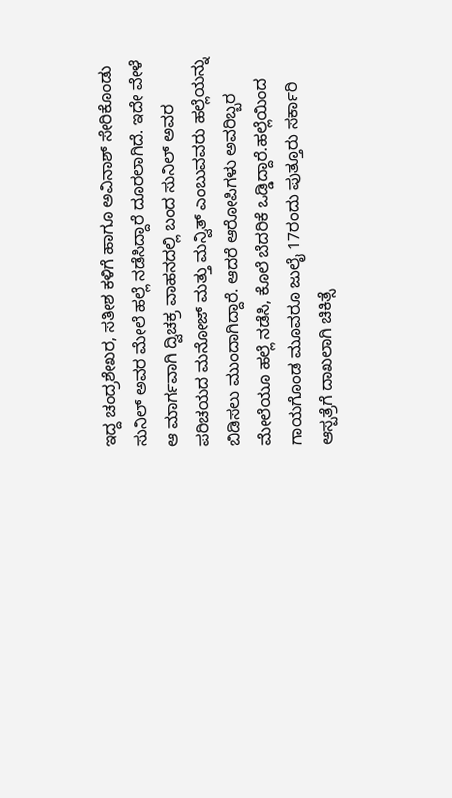ಇದ್ದ ಚಂದ್ರಶೇಖರ, ಸತೀಶ ಕಳಿಗೆ ಹಾಗೂ ಅವಿನಾಶ್ ಸೇರಿಕೊಂಡು ಸುನಿಲ್ ಅವರ ಮೇಲೆ ಹಲ್ಲೆ ನಡೆಸಿದ್ದಾರೆ ದೂರಲಾಗಿದೆ. ಇದೇ ವೇಳೆ ಆ ಮಾರ್ಗವಾಗಿ ದ್ವಿಚಕ್ರ ವಾಹನದಲ್ಲಿ ಬಂದ ಸುನಿಲ್ ಅವರ ಪರಿಚಯದ ಮನೋಜ್ ಮತ್ತು ಮನ್ವಿತ್ ಎಂಬುವವರು ಹಲ್ಲೆಯನ್ನು ಬಿಡಿಸಲು ಮುಂದಾಗಿದ್ದಾರೆ. ಆದರೆ ಆರೋಪಿಗಳು ಅವರಿಬ್ಬರ ಮೇಲೆಯೂ ಹಲ್ಲೆ ನಡೆಸಿ, ಕೊಲೆ ಬೆದರಿಕೆ ಒಡ್ಡಿದ್ದಾರೆ.ಹಲ್ಲೆಯಿಂದ ಗಾಯಗೊಂಡ ಮೂವರೂ ಜುಲೈ 17ರಂದು ಪುತ್ತೂರು ಸರ್ಕಾರಿ ಆಸ್ಪತ್ರೆಗೆ ದಾಖಲಾಗಿ ಚಿಕಿತ್ಸೆ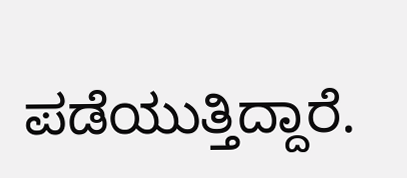ಪಡೆಯುತ್ತಿದ್ದಾರೆ.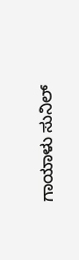ಗಾಯಾಳು ಸುನಿಲ್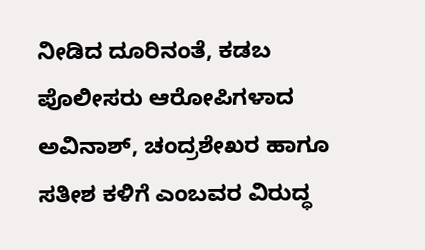ನೀಡಿದ ದೂರಿನಂತೆ, ಕಡಬ ಪೊಲೀಸರು ಆರೋಪಿಗಳಾದ ಅವಿನಾಶ್, ಚಂದ್ರಶೇಖರ ಹಾಗೂ ಸತೀಶ ಕಳಿಗೆ ಎಂಬವರ ವಿರುದ್ಧ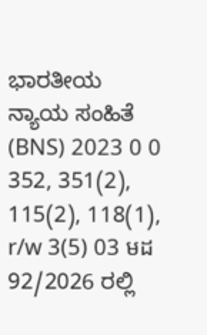ಭಾರತೀಯ ನ್ಯಾಯ ಸಂಹಿತೆ (BNS) 2023 0 0 352, 351(2), 115(2), 118(1), r/w 3(5) 03 មដ 92/2026 ರಲ್ಲಿ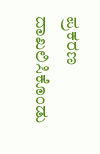ಪ್ರಕರಣ ದಾಖಲಿಸಿಕೊಂಡು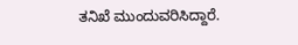ತನಿಖೆ ಮುಂದುವರಿಸಿದ್ದಾರೆ.